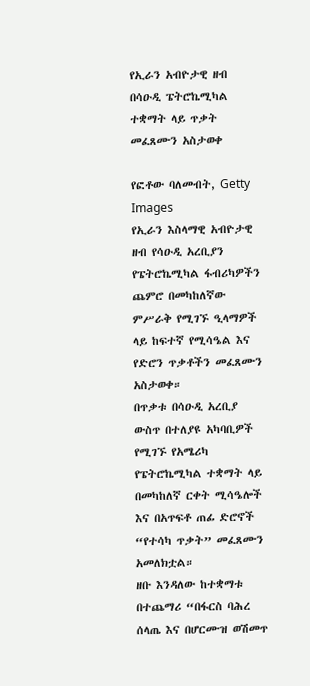የኢራን አብዮታዊ ዘብ በሳዑዲ ፔትሮኬሚካል ተቋማት ላይ ጥቃት መፈጸሙን አስታወቀ

የፎቶው ባለመብት, Getty Images
የኢራን እስላማዊ አብዮታዊ ዘብ የሳዑዲ አረቢያን የፔትሮኬሚካል ፋብሪካዎችን ጨምሮ በመካከለኛው ምሥራቅ የሚገኙ ዒላማዎች ላይ ከፍተኛ የሚሳዔል እና የድሮን ጥቃቶችን መፈጸሙን አስታወቀ።
በጥቃቱ በሳዑዲ አረቢያ ውስጥ በተለያዩ አካባቢዎች የሚገኙ የአሜሪካ የፔትሮኬሚካል ተቋማት ላይ በመካከለኛ ርቀት ሚሳዔሎች እና በአጥፍቶ ጠፊ ድሮኖች “የተሳካ ጥቃት” መፈጸሙን አመለክቷል።
ዘቡ እንዳለው ከተቋማቱ በተጨማሪ “በፋርስ ባሕረ ሰላጤ እና በሆርሙዝ ወሽመጥ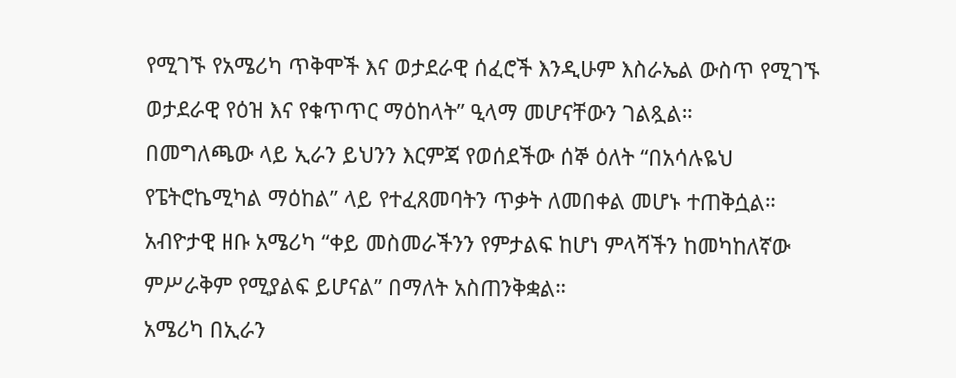የሚገኙ የአሜሪካ ጥቅሞች እና ወታደራዊ ሰፈሮች እንዲሁም እስራኤል ውስጥ የሚገኙ ወታደራዊ የዕዝ እና የቁጥጥር ማዕከላት” ዒላማ መሆናቸውን ገልጿል።
በመግለጫው ላይ ኢራን ይህንን እርምጃ የወሰደችው ሰኞ ዕለት “በአሳሉዬህ የፔትሮኬሚካል ማዕከል” ላይ የተፈጸመባትን ጥቃት ለመበቀል መሆኑ ተጠቅሷል።
አብዮታዊ ዘቡ አሜሪካ “ቀይ መስመራችንን የምታልፍ ከሆነ ምላሻችን ከመካከለኛው ምሥራቅም የሚያልፍ ይሆናል” በማለት አስጠንቅቋል።
አሜሪካ በኢራን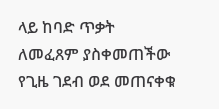ላይ ከባድ ጥቃት ለመፈጸም ያስቀመጠችው የጊዜ ገደብ ወደ መጠናቀቁ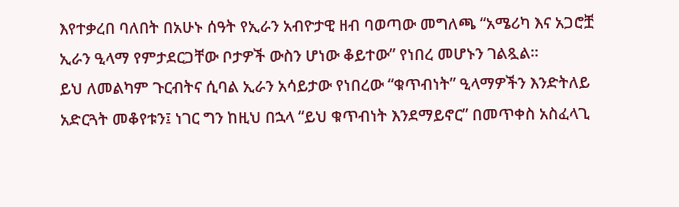እየተቃረበ ባለበት በአሁኑ ሰዓት የኢራን አብዮታዊ ዘብ ባወጣው መግለጫ “አሜሪካ እና አጋሮቿ ኢራን ዒላማ የምታደርጋቸው ቦታዎች ውስን ሆነው ቆይተው” የነበረ መሆኑን ገልጿል።
ይህ ለመልካም ጉርብትና ሲባል ኢራን አሳይታው የነበረው “ቁጥብነት” ዒላማዎችን እንድትለይ አድርጓት መቆየቱን፤ ነገር ግን ከዚህ በኋላ “ይህ ቁጥብነት እንደማይኖር” በመጥቀስ አስፈላጊ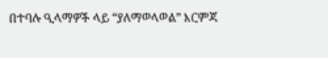በተባሉ ዒላማዎች ላይ “ያለማወላወል” እርምጃ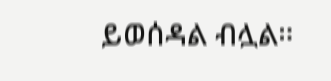ይወሰዳል ብሏል።